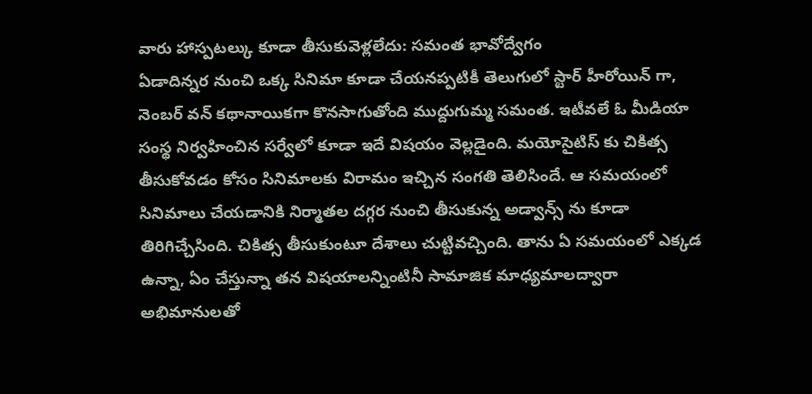వారు హాస్పటల్కు కూడా తీసుకువెళ్లలేదు: సమంత భావోద్వేగం
ఏడాదిన్నర నుంచి ఒక్క సినిమా కూడా చేయనప్పటికీ తెలుగులో స్టార్ హీరోయిన్ గా, నెంబర్ వన్ కథానాయికగా కొనసాగుతోంది ముద్దుగుమ్మ సమంత. ఇటీవలే ఓ మీడియా సంస్థ నిర్వహించిన సర్వేలో కూడా ఇదే విషయం వెల్లడైంది. మయోసైటిస్ కు చికిత్స తీసుకోవడం కోసం సినిమాలకు విరామం ఇచ్చిన సంగతి తెలిసిందే. ఆ సమయంలో సినిమాలు చేయడానికి నిర్మాతల దగ్గర నుంచి తీసుకున్న అడ్వాన్స్ ను కూడా తిరిగిచ్చేసింది. చికిత్స తీసుకుంటూ దేశాలు చుట్టివచ్చింది. తాను ఏ సమయంలో ఎక్కడ ఉన్నా, ఏం చేస్తున్నా తన విషయాలన్నింటినీ సామాజిక మాధ్యమాలద్వారా అభిమానులతో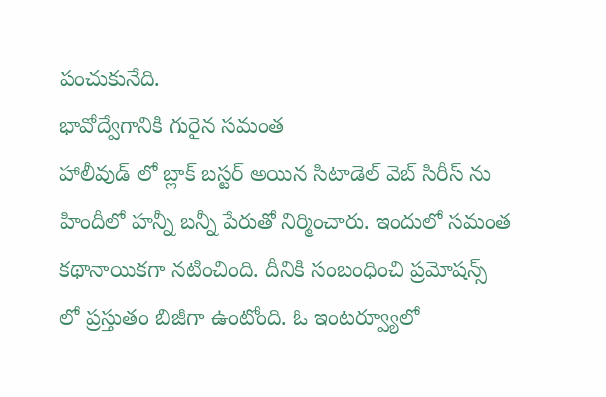పంచుకునేది.
భావోద్వేగానికి గురైన సమంత
హాలీవుడ్ లో బ్లాక్ బస్టర్ అయిన సిటాడెల్ వెబ్ సిరీస్ ను హిందీలో హన్నీ బన్నీ పేరుతో నిర్మించారు. ఇందులో సమంత కథానాయికగా నటించింది. దీనికి సంబంధించి ప్రమోషన్స్ లో ప్రస్తుతం బిజీగా ఉంటోంది. ఓ ఇంటర్వ్యూలో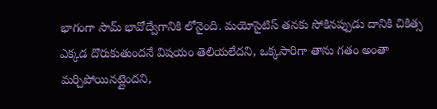భాగంగా సామ్ భావోద్వేగానికి లోనైంది. మయోసైటిస్ తనకు సోకినప్పుడు దానికి చికిత్స ఎక్కడ దొరుకుతుందనే విషయం తెలియలేదని, ఒక్కసారిగా తాను గతం అంతా మర్చిపోయినట్లైందని,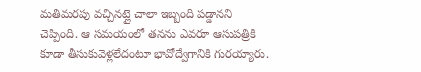మతిమరపు వచ్చినట్లై చాలా ఇబ్బంది పడ్డానని చెప్పింది. ఆ సమయంలో తనను ఎవరూ ఆసుపత్రికి కూడా తీసుకువెళ్లలేదంటూ భావోద్వేగానికి గురయ్యారు.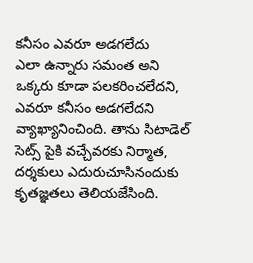కనీసం ఎవరూ అడగలేదు
ఎలా ఉన్నారు సమంత అని ఒక్కరు కూడా పలకరించలేదని, ఎవరూ కనీసం అడగలేదని వ్యాఖ్యానించింది. తాను సిటాడెల్ సెట్స్ పైకి వచ్చేవరకు నిర్మాత, దర్శకులు ఎదురుచూసినందుకు కృతజ్ఞతలు తెలియజేసింది.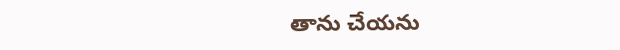తాను చేయను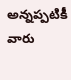అన్నప్పటికీ వారు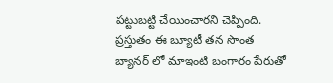పట్టుబట్టి చేయించారని చెప్పింది. ప్రస్తుతం ఈ బ్యూటీ తన సొంత బ్యానర్ లో మాఇంటి బంగారం పేరుతో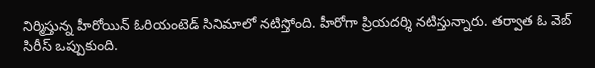నిర్మిస్తున్న హీరోయిన్ ఓరియంటెడ్ సినిమాలో నటిస్తోంది. హీరోగా ప్రియదర్శి నటిస్తున్నారు. తర్వాత ఓ వెబ్ సిరీస్ ఒప్పుకుంది.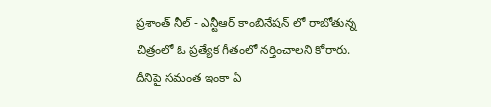ప్రశాంత్ నీల్ - ఎన్టీఆర్ కాంబినేషన్ లో రాబోతున్న చిత్రంలో ఓ ప్రత్యేక గీతంలో నర్తించాలని కోరారు. దీనిపై సమంత ఇంకా ఏ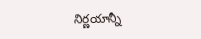నిర్ణయాన్నీ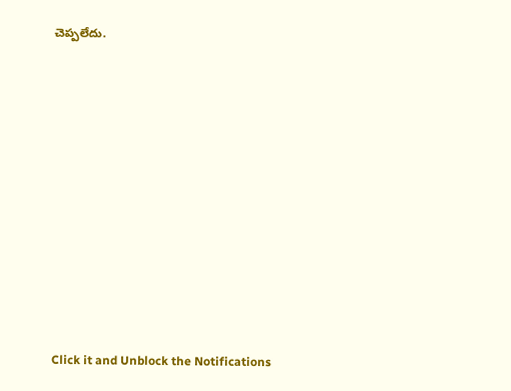చెప్పలేదు.












Click it and Unblock the Notifications